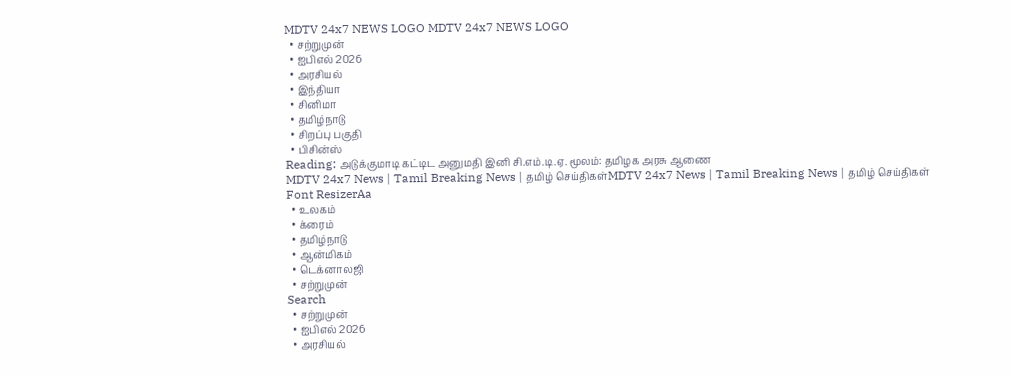MDTV 24x7 NEWS LOGO MDTV 24x7 NEWS LOGO
  • சற்றுமுன்
  • ஐபிஎல் 2026
  • அரசியல்
  • இந்தியா
  • சினிமா
  • தமிழ்நாடு
  • சிறப்பு பகுதி
  • பிசின்ஸ்
Reading: அடுக்குமாடி கட்டிட அனுமதி இனி சி.எம்.டி.ஏ. மூலம்: தமிழக அரசு ஆணை
MDTV 24x7 News | Tamil Breaking News | தமிழ் செய்திகள்MDTV 24x7 News | Tamil Breaking News | தமிழ் செய்திகள்
Font ResizerAa
  • உலகம்
  • க்ரைம்
  • தமிழ்நாடு
  • ஆன்மிகம்
  • டெக்னாலஜி
  • சற்றுமுன்
Search
  • சற்றுமுன்
  • ஐபிஎல் 2026
  • அரசியல்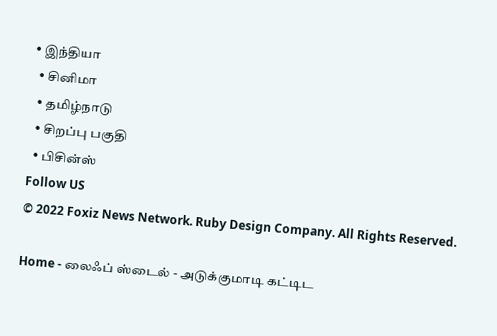• இந்தியா
  • சினிமா
  • தமிழ்நாடு
  • சிறப்பு பகுதி
  • பிசின்ஸ்
Follow US
© 2022 Foxiz News Network. Ruby Design Company. All Rights Reserved.

Home - லைஃப் ஸ்டைல் - அடுக்குமாடி கட்டிட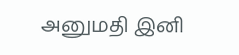அனுமதி இனி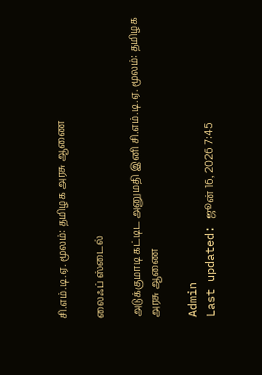சி.எம்.டி.ஏ. மூலம்: தமிழக அரசு ஆணை

லைஃப் ஸ்டைல்

அடுக்குமாடி கட்டிட அனுமதி இனி சி.எம்.டி.ஏ. மூலம்: தமிழக அரசு ஆணை

Admin
Last updated: ஜூன் 16, 2026 7:45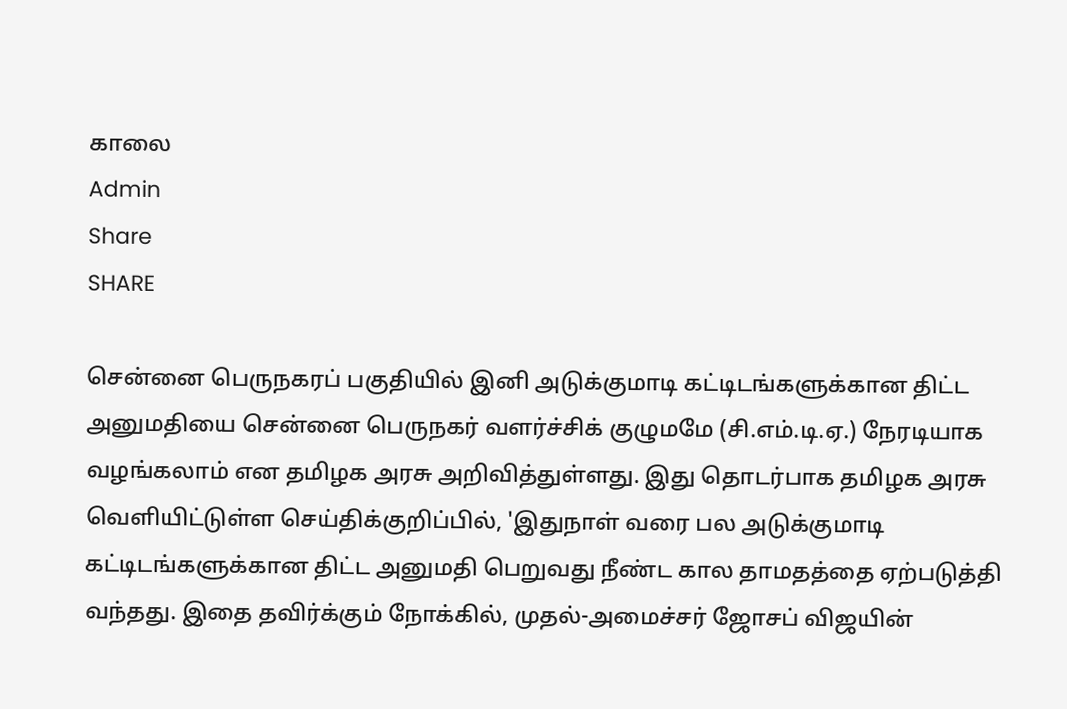காலை
Admin
Share
SHARE

சென்னை பெருநகரப் பகுதியில் இனி அடுக்குமாடி கட்டிடங்களுக்கான திட்ட அனுமதியை சென்னை பெருநகர் வளர்ச்சிக் குழுமமே (சி.எம்.டி.ஏ.) நேரடியாக வழங்கலாம் என தமிழக அரசு அறிவித்துள்ளது. இது தொடர்பாக தமிழக அரசு வெளியிட்டுள்ள செய்திக்குறிப்பில், 'இதுநாள் வரை பல அடுக்குமாடி கட்டிடங்களுக்கான திட்ட அனுமதி பெறுவது நீண்ட கால தாமதத்தை ஏற்படுத்தி வந்தது. இதை தவிர்க்கும் நோக்கில், முதல்-அமைச்சர் ஜோசப் விஜயின்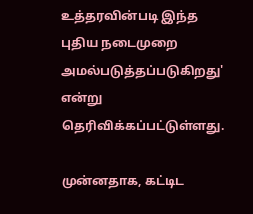உத்தரவின்படி இந்த புதிய நடைமுறை அமல்படுத்தப்படுகிறது' என்று தெரிவிக்கப்பட்டுள்ளது.

முன்னதாக, கட்டிட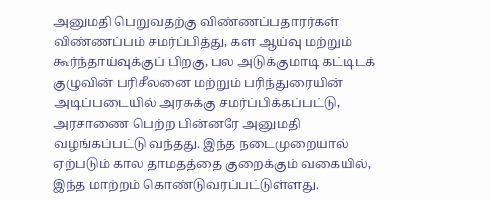அனுமதி பெறுவதற்கு விண்ணப்பதாரர்கள் விண்ணப்பம் சமர்ப்பித்து, கள ஆய்வு மற்றும் கூர்ந்தாய்வுக்குப் பிறகு, பல அடுக்குமாடி கட்டிடக் குழுவின் பரிசீலனை மற்றும் பரிந்துரையின் அடிப்படையில் அரசுக்கு சமர்ப்பிக்கப்பட்டு, அரசாணை பெற்ற பின்னரே அனுமதி வழங்கப்பட்டு வந்தது. இந்த நடைமுறையால் ஏற்படும் கால தாமதத்தை குறைக்கும் வகையில், இந்த மாற்றம் கொண்டுவரப்பட்டுள்ளது.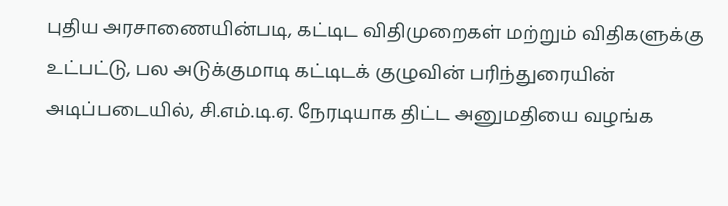புதிய அரசாணையின்படி, கட்டிட விதிமுறைகள் மற்றும் விதிகளுக்கு உட்பட்டு, பல அடுக்குமாடி கட்டிடக் குழுவின் பரிந்துரையின் அடிப்படையில், சி.எம்.டி.ஏ. நேரடியாக திட்ட அனுமதியை வழங்க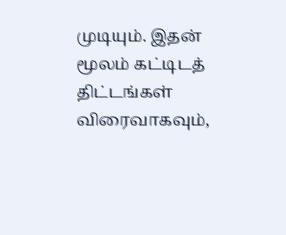முடியும். இதன் மூலம் கட்டிடத் திட்டங்கள் விரைவாகவும்,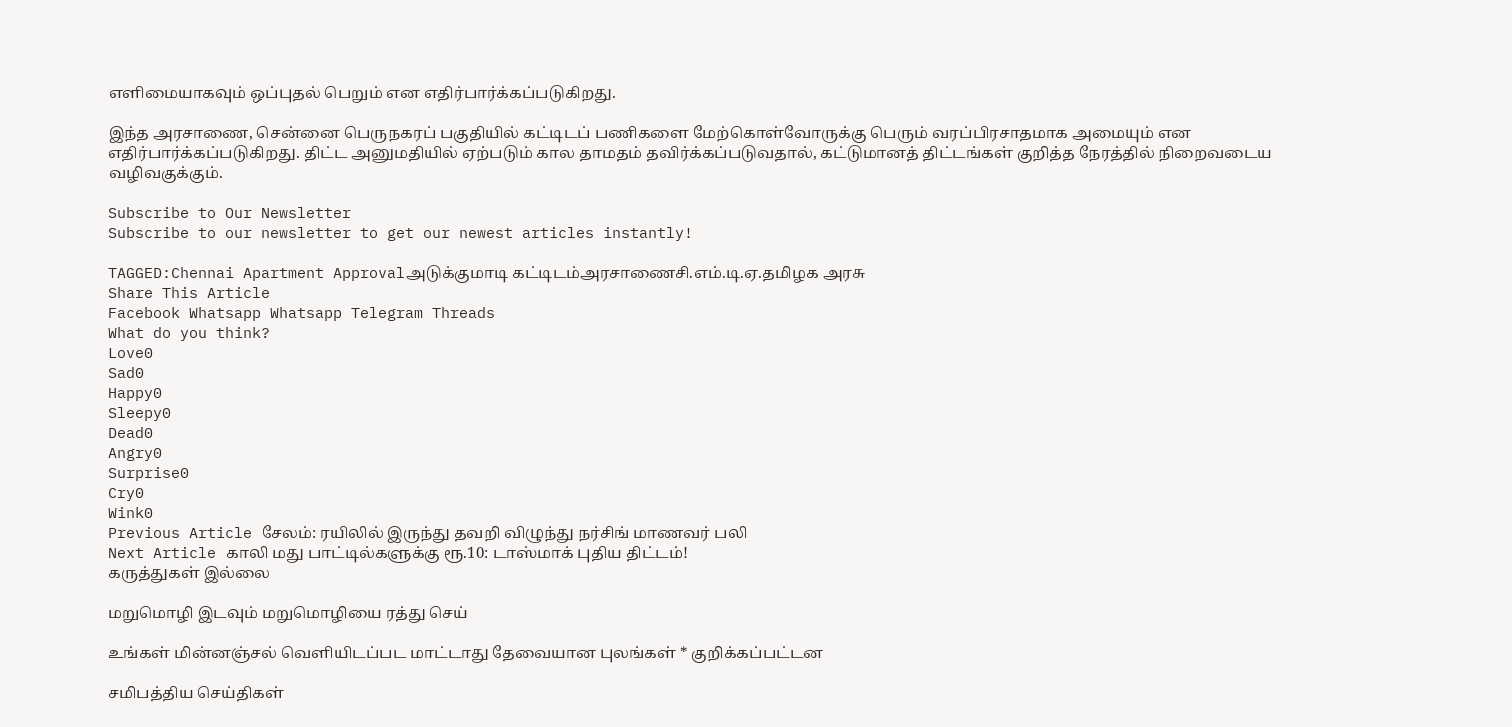எளிமையாகவும் ஒப்புதல் பெறும் என எதிர்பார்க்கப்படுகிறது.

இந்த அரசாணை, சென்னை பெருநகரப் பகுதியில் கட்டிடப் பணிகளை மேற்கொள்வோருக்கு பெரும் வரப்பிரசாதமாக அமையும் என எதிர்பார்க்கப்படுகிறது. திட்ட அனுமதியில் ஏற்படும் கால தாமதம் தவிர்க்கப்படுவதால், கட்டுமானத் திட்டங்கள் குறித்த நேரத்தில் நிறைவடைய வழிவகுக்கும்.

Subscribe to Our Newsletter
Subscribe to our newsletter to get our newest articles instantly!

TAGGED:Chennai Apartment Approvalஅடுக்குமாடி கட்டிடம்அரசாணைசி.எம்.டி.ஏ.தமிழக அரசு
Share This Article
Facebook Whatsapp Whatsapp Telegram Threads
What do you think?
Love0
Sad0
Happy0
Sleepy0
Dead0
Angry0
Surprise0
Cry0
Wink0
Previous Article சேலம்: ரயிலில் இருந்து தவறி விழுந்து நர்சிங் மாணவர் பலி
Next Article காலி மது பாட்டில்களுக்கு ரூ.10: டாஸ்மாக் புதிய திட்டம்!
கருத்துகள் இல்லை

மறுமொழி இடவும் மறுமொழியை ரத்து செய்

உங்கள் மின்னஞ்சல் வெளியிடப்பட மாட்டாது தேவையான புலங்கள் * குறிக்கப்பட்டன

சமிபத்திய செய்திகள்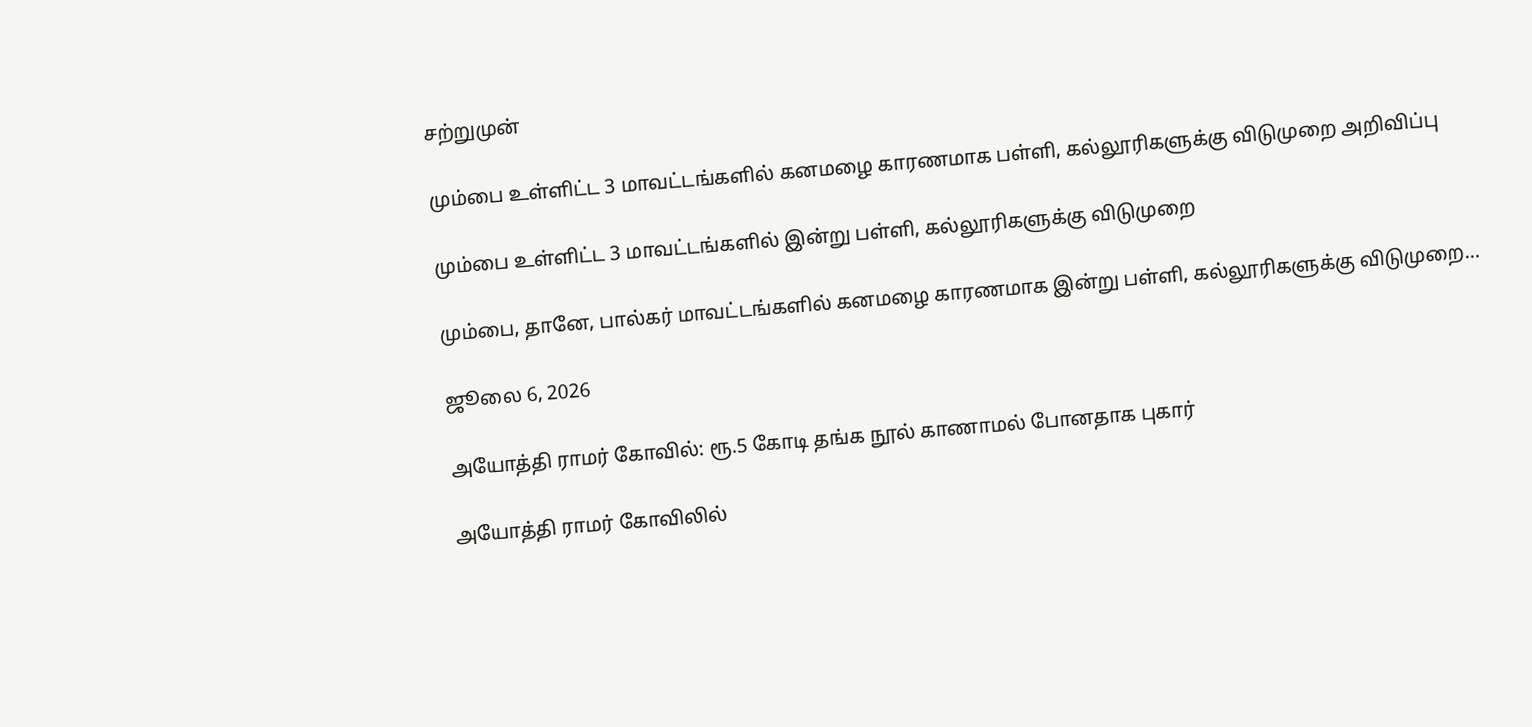சற்றுமுன்

மும்பை உள்ளிட்ட 3 மாவட்டங்களில் கனமழை காரணமாக பள்ளி, கல்லூரிகளுக்கு விடுமுறை அறிவிப்பு

மும்பை உள்ளிட்ட 3 மாவட்டங்களில் இன்று பள்ளி, கல்லூரிகளுக்கு விடுமுறை

மும்பை, தானே, பால்கர் மாவட்டங்களில் கனமழை காரணமாக இன்று பள்ளி, கல்லூரிகளுக்கு விடுமுறை…

ஜூலை 6, 2026

அயோத்தி ராமர் கோவில்: ரூ.5 கோடி தங்க நூல் காணாமல் போனதாக புகார்

அயோத்தி ராமர் கோவிலில்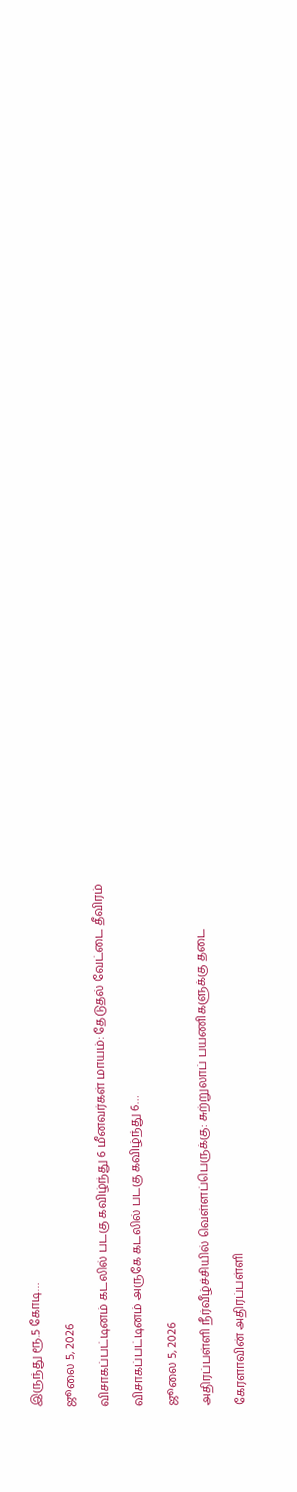இருந்து ரூ.5 கோடி…

ஜூலை 5, 2026

விசாகப்பட்டினம் கடலில் படகு கவிழ்ந்து 6 மீனவர்கள் மாயம்: தேடுதல் வேட்டை தீவிரம்

விசாகப்பட்டினம் அருகே கடலில் படகு கவிழ்ந்து 6…

ஜூலை 5, 2026

அதிரப்பள்ளி நீர்வீழ்ச்சியில் வெள்ளப்பெருக்கு: சுற்றுலாப் பயணிகளுக்கு தடை

கேரளாவின் அதிரப்பள்ளி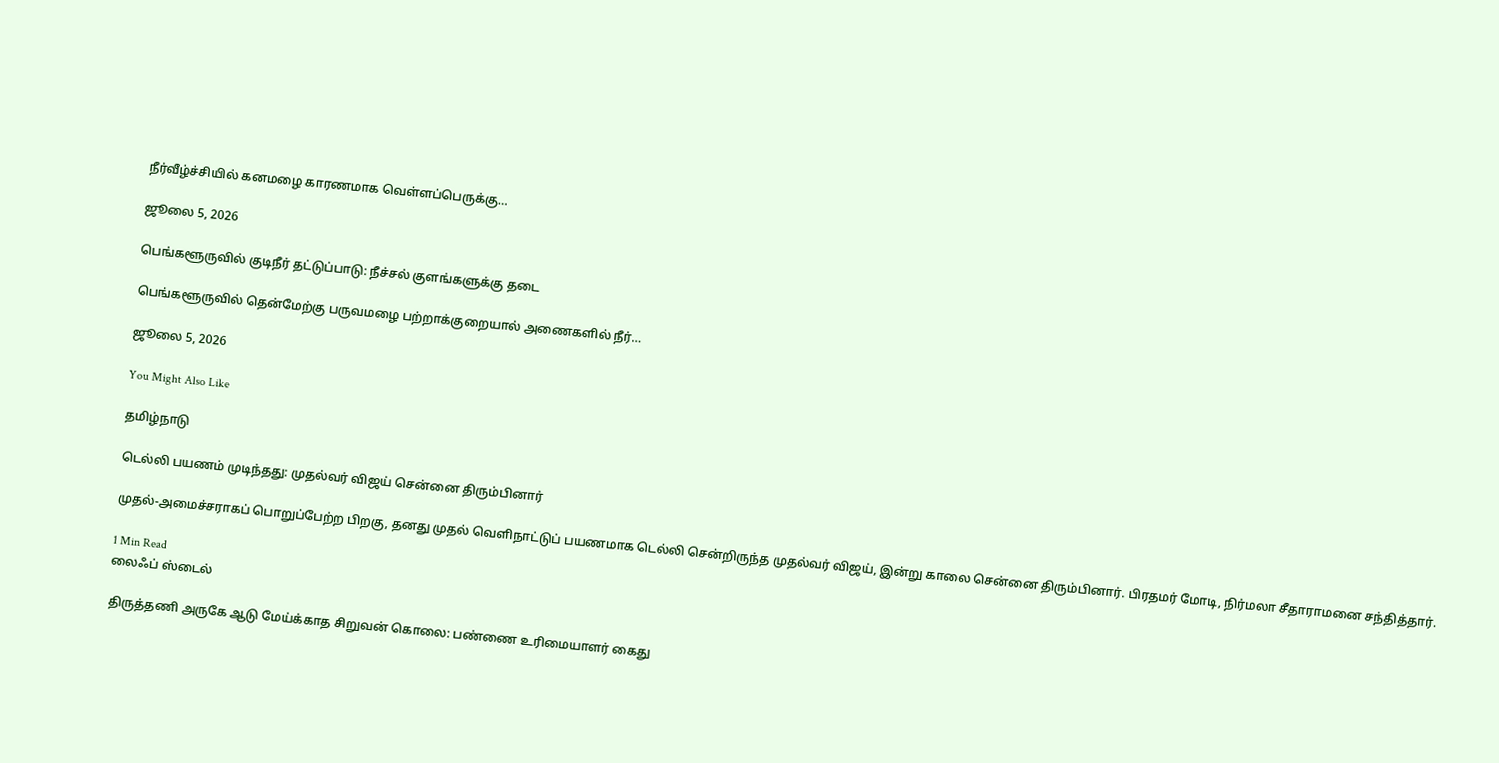நீர்வீழ்ச்சியில் கனமழை காரணமாக வெள்ளப்பெருக்கு…

ஜூலை 5, 2026

பெங்களூருவில் குடிநீர் தட்டுப்பாடு: நீச்சல் குளங்களுக்கு தடை

பெங்களூருவில் தென்மேற்கு பருவமழை பற்றாக்குறையால் அணைகளில் நீர்…

ஜூலை 5, 2026

You Might Also Like

தமிழ்நாடு

டெல்லி பயணம் முடிந்தது: முதல்வர் விஜய் சென்னை திரும்பினார்

முதல்-அமைச்சராகப் பொறுப்பேற்ற பிறகு, தனது முதல் வெளிநாட்டுப் பயணமாக டெல்லி சென்றிருந்த முதல்வர் விஜய், இன்று காலை சென்னை திரும்பினார். பிரதமர் மோடி, நிர்மலா சீதாராமனை சந்தித்தார்.

1 Min Read
லைஃப் ஸ்டைல்

திருத்தணி அருகே ஆடு மேய்க்காத சிறுவன் கொலை: பண்ணை உரிமையாளர் கைது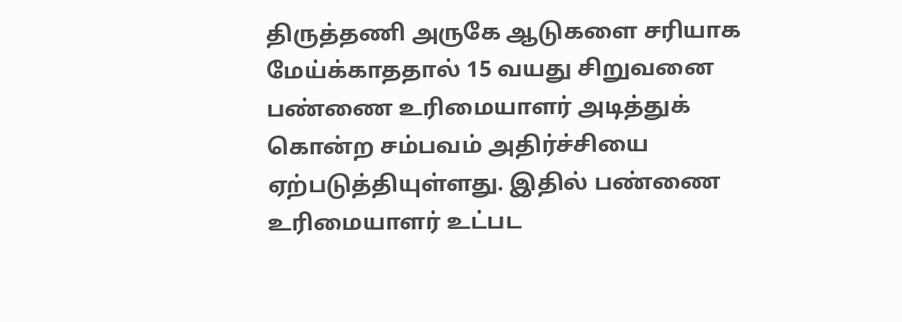திருத்தணி அருகே ஆடுகளை சரியாக மேய்க்காததால் 15 வயது சிறுவனை பண்ணை உரிமையாளர் அடித்துக் கொன்ற சம்பவம் அதிர்ச்சியை ஏற்படுத்தியுள்ளது. இதில் பண்ணை உரிமையாளர் உட்பட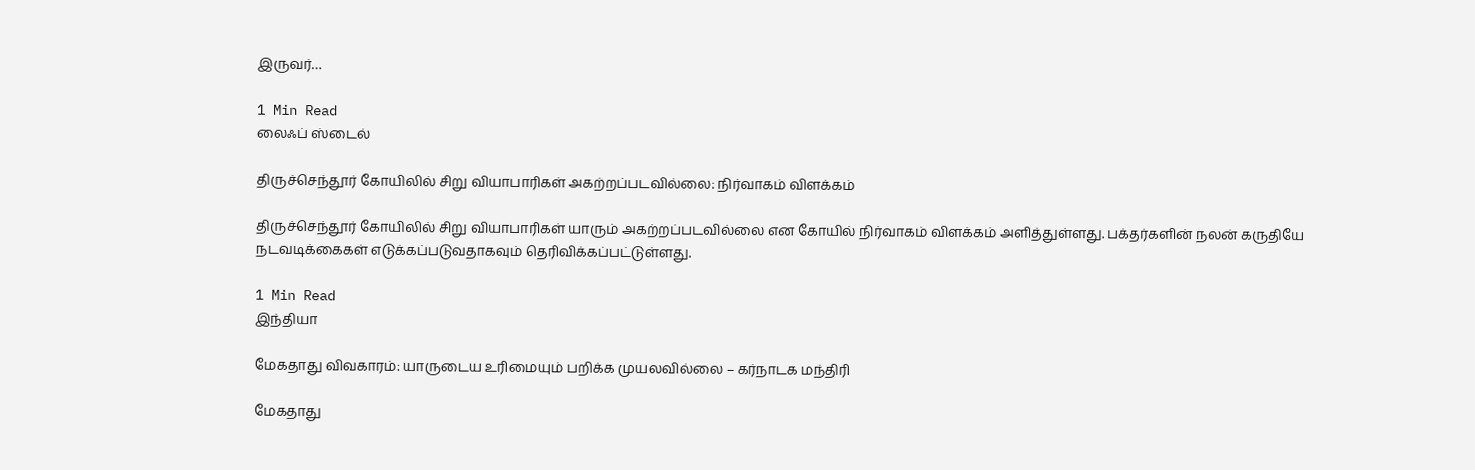இருவர்…

1 Min Read
லைஃப் ஸ்டைல்

திருச்செந்தூர் கோயிலில் சிறு வியாபாரிகள் அகற்றப்படவில்லை: நிர்வாகம் விளக்கம்

திருச்செந்தூர் கோயிலில் சிறு வியாபாரிகள் யாரும் அகற்றப்படவில்லை என கோயில் நிர்வாகம் விளக்கம் அளித்துள்ளது. பக்தர்களின் நலன் கருதியே நடவடிக்கைகள் எடுக்கப்படுவதாகவும் தெரிவிக்கப்பட்டுள்ளது.

1 Min Read
இந்தியா

மேகதாது விவகாரம்: யாருடைய உரிமையும் பறிக்க முயலவில்லை – கர்நாடக மந்திரி

மேகதாது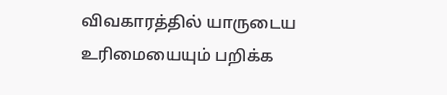விவகாரத்தில் யாருடைய உரிமையையும் பறிக்க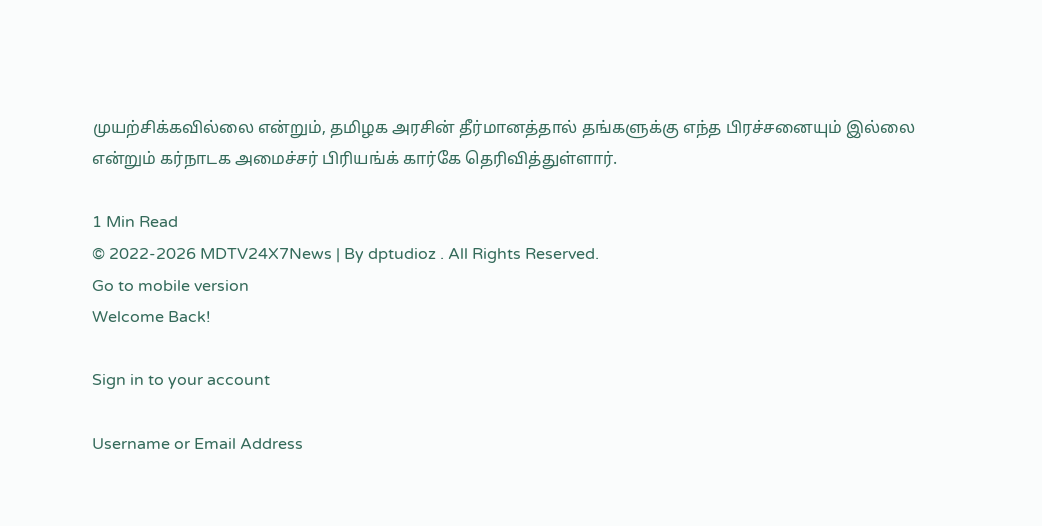முயற்சிக்கவில்லை என்றும், தமிழக அரசின் தீர்மானத்தால் தங்களுக்கு எந்த பிரச்சனையும் இல்லை என்றும் கர்நாடக அமைச்சர் பிரியங்க் கார்கே தெரிவித்துள்ளார்.

1 Min Read
© 2022-2026 MDTV24X7News | By dptudioz . All Rights Reserved.
Go to mobile version
Welcome Back!

Sign in to your account

Username or Email Address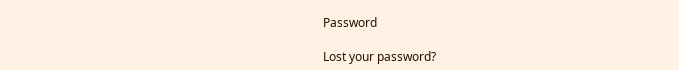Password

Lost your password?